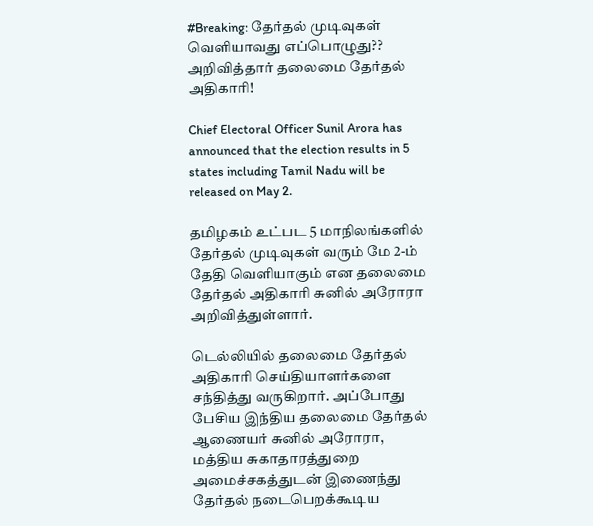#Breaking: தேர்தல் முடிவுகள் வெளியாவது எப்பொழுது?? அறிவித்தார் தலைமை தேர்தல் அதிகாரி!

Chief Electoral Officer Sunil Arora has announced that the election results in 5 states including Tamil Nadu will be released on May 2.

தமிழகம் உட்பட 5 மாநிலங்களில் தேர்தல் முடிவுகள் வரும் மே 2-ம் தேதி வெளியாகும் என தலைமை தேர்தல் அதிகாரி சுனில் அரோரா அறிவித்துள்ளார்.

டெல்லியில் தலைமை தேர்தல் அதிகாரி செய்தியாளர்களை சந்தித்து வருகிறார். அப்போது பேசிய இந்திய தலைமை தேர்தல் ஆணையர் சுனில் அரோரா, மத்திய சுகாதாரத்துறை அமைச்சகத்துடன் இணைந்து தேர்தல் நடைபெறக்கூடிய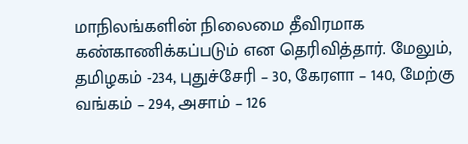மாநிலங்களின் நிலைமை தீவிரமாக கண்காணிக்கப்படும் என தெரிவித்தார். மேலும், தமிழகம் -234, புதுச்சேரி – 30, கேரளா – 140, மேற்கு வங்கம் – 294, அசாம் – 126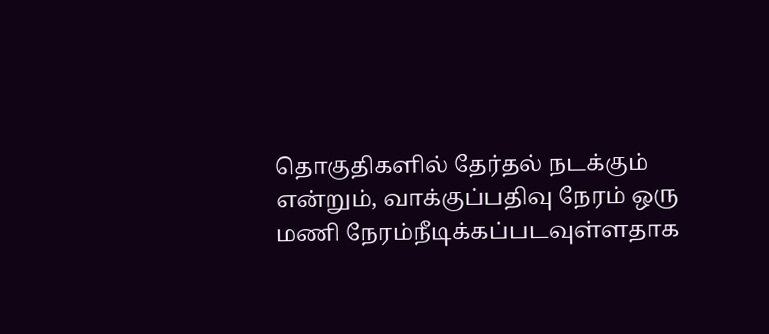தொகுதிகளில் தேர்தல் நடக்கும் என்றும், வாக்குப்பதிவு நேரம் ஒரு மணி நேரம்நீடிக்கப்படவுள்ளதாக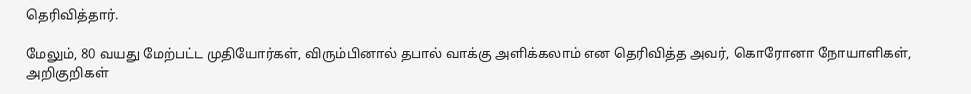தெரிவித்தார்.

மேலும், 80 வயது மேற்பட்ட முதியோர்கள், விரும்பினால் தபால் வாக்கு அளிக்கலாம் என தெரிவித்த அவர், கொரோனா நோயாளிகள், அறிகுறிகள்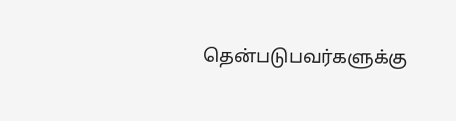தென்படுபவர்களுக்கு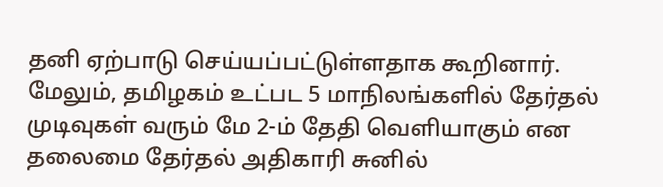தனி ஏற்பாடு செய்யப்பட்டுள்ளதாக கூறினார். மேலும், தமிழகம் உட்பட 5 மாநிலங்களில் தேர்தல் முடிவுகள் வரும் மே 2-ம் தேதி வெளியாகும் என தலைமை தேர்தல் அதிகாரி சுனில்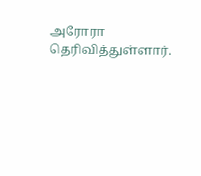அரோரா தெரிவித்துள்ளார்.